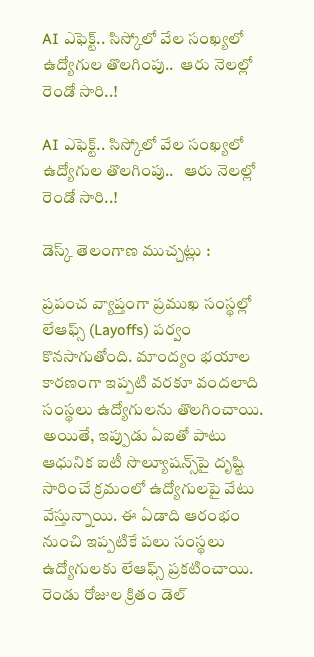AI ఎఫెక్ట్‌.. సిస్కోలో వేల సంఖ్యలో ఉద్యోగుల తొలగింపు..  ఆరు నెలల్లో రెండో సారి..!

AI ఎఫెక్ట్‌.. సిస్కోలో వేల సంఖ్యలో ఉద్యోగుల తొలగింపు..   ఆరు నెలల్లో రెండో సారి..!

డెస్క్ తెలంగాణ ముచ్చట్లు :

ప్రపంచ వ్యాప్తంగా ప్రముఖ సంస్థల్లో లేఆఫ్స్‌ (Layoffs) పర్వం కొనసాగుతోంది. మాంద్యం భయాల కారణంగా ఇప్పటి వరకూ వందలాది సంస్థలు ఉద్యోగులను తొలగించాయి. అయితే, ఇప్పుడు ఏఐతో పాటు ఆధునిక ఐటీ సొల్యూషన్స్‌పై దృష్టి సారించే క్రమంలో ఉద్యోగులపై వేటు వేస్తున్నాయి. ఈ ఏడాది ఆరంభం నుంచి ఇప్పటికే పలు సంస్థలు ఉద్యోగులకు లేఆఫ్స్‌ ప్రకటించాయి. రెండు రోజుల క్రితం డెల్‌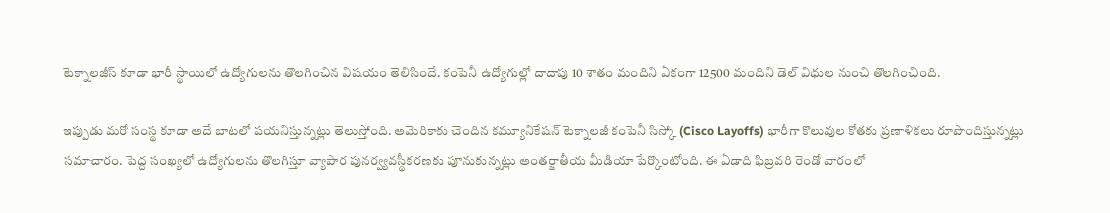టెక్నాలజీస్‌ కూడా భారీ స్థాయిలో ఉద్యోగులను తొలగించిన విషయం తెలిసిందే. కంపెనీ ఉద్యోగుల్లో దాదాపు 10 శాతం మందిని ఏకంగా 12500 మందిని డెల్‌ విధుల నుంచి తొలగించింది.

ఇప్పుడు మరో సంస్థ కూడా అదే బాటలో పయనిస్తున్నట్లు తెలుస్తోంది. అమెరికాకు చెందిన క‌మ్యూనికేష‌న్ టెక్నాల‌జీ కంపెనీ సిస్కో (Cisco Layoffs) భారీగా కొలువుల కోత‌కు ప్రణాళిక‌లు రూపొందిస్తున్నట్లు సమాచారం. పెద్ద సంఖ్యలో ఉద్యోగుల‌ను తొల‌గిస్తూ వ్యాపార పున‌ర్వ్యవ‌స్థీక‌ర‌ణ‌కు పూనుకున్నట్లు అంతర్జాతీయ మీడియా పేర్కొంటోంది. ఈ ఏడాది ఫిబ్రవరి రెండో వారంలో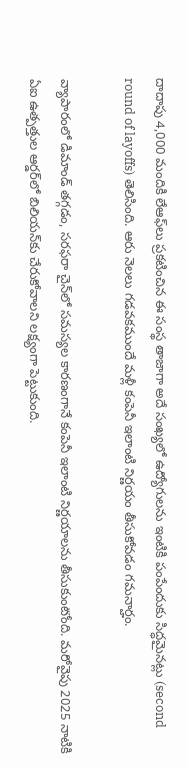దాదాపు 4,000 మందికి లేఆఫ్‌లు ప్రకటించిన ఈ సంస్థ తాజాగా అదే సంఖ్యలో ఉద్యోగులను ఇంటికి పంపేందుకు సిద్ధమైనట్లు (second round of layoffs) తెలిసింది. ఆరు నెలలు గడవకముందే మళ్లీ కంపెనీ ఇలాంటి నిర్ణయం తీసుకోవడం గమనార్హం.

వ్యాపారంలో డిమాండ్ తగ్గడం, సరఫరా చైన్‌లో సమస్యల కారణంగానే కంపెనీ ఇలాంటి నిర్ణయాలను తీసుకుంటోంది. మరోవైపు 2025 నాటికి ఏఐ ఉత్పత్తుల ఆర్డర్‌లో బిలియన్‌కు చేరుకోవాలని లక్ష్యంగా పెట్టుకుంది.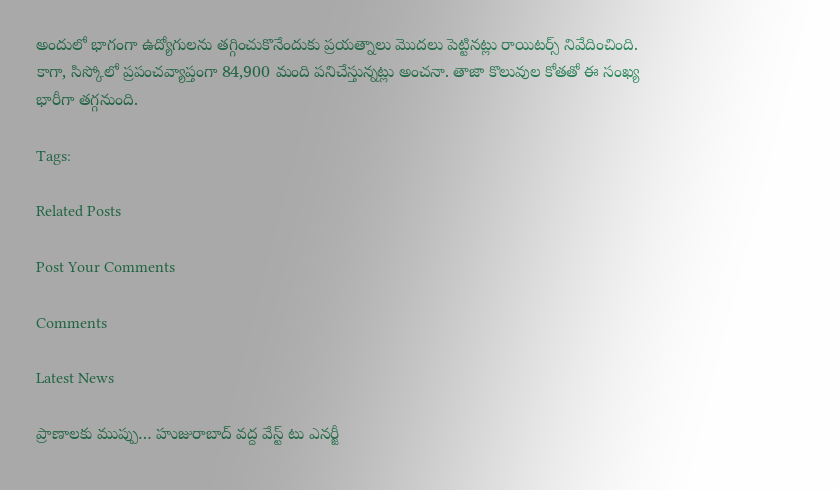అందులో భాగంగా ఉద్యోగులను తగ్గించుకొనేందుకు ప్రయత్నాలు మొదలు పెట్టినట్లు రాయిటర్స్‌ నివేదించింది. కాగా, సిస్కోలో ప్రపంచ‌వ్యాప్తంగా 84,900 మంది ప‌నిచేస్తున్నట్లు అంచనా. తాజా కొలువుల కోతతో ఈ సంఖ్య భారీగా త‌గ్గనుంది.

Tags:

Related Posts

Post Your Comments

Comments

Latest News

ప్రాణాలకు ముప్పు… హుజురాబాద్ వద్ద వేస్ట్ టు ఎనర్జీ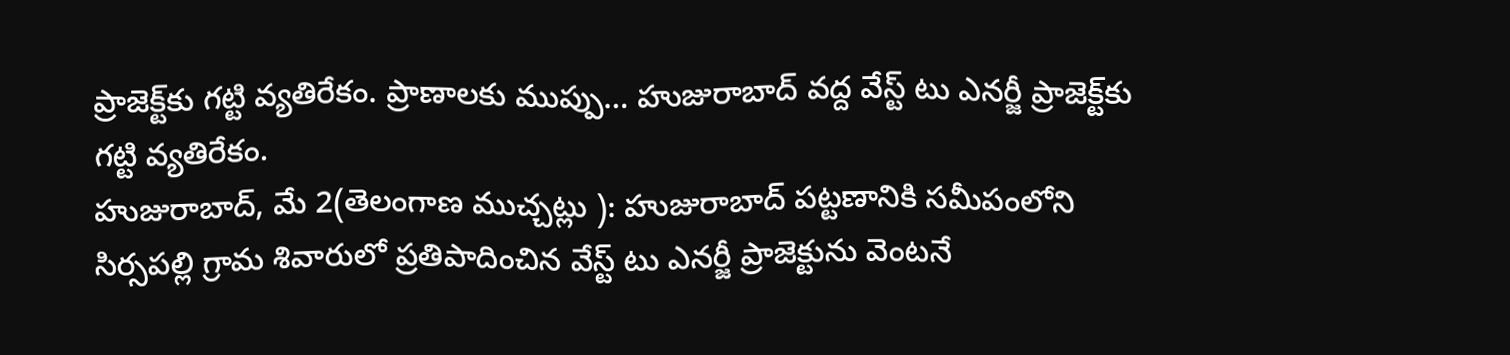ప్రాజెక్ట్‌కు గట్టి వ్యతిరేకం. ప్రాణాలకు ముప్పు… హుజురాబాద్ వద్ద వేస్ట్ టు ఎనర్జీ ప్రాజెక్ట్‌కు గట్టి వ్యతిరేకం.
హుజురాబాద్, మే 2(తెలంగాణ ముచ్చట్లు ): హుజురాబాద్ పట్టణానికి సమీపంలోని సిర్సపల్లి గ్రామ శివారులో ప్రతిపాదించిన వేస్ట్ టు ఎనర్జీ ప్రాజెక్టును వెంటనే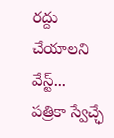రద్దు చేయాలని వేస్ట్...
పత్రికా స్వేచ్ఛే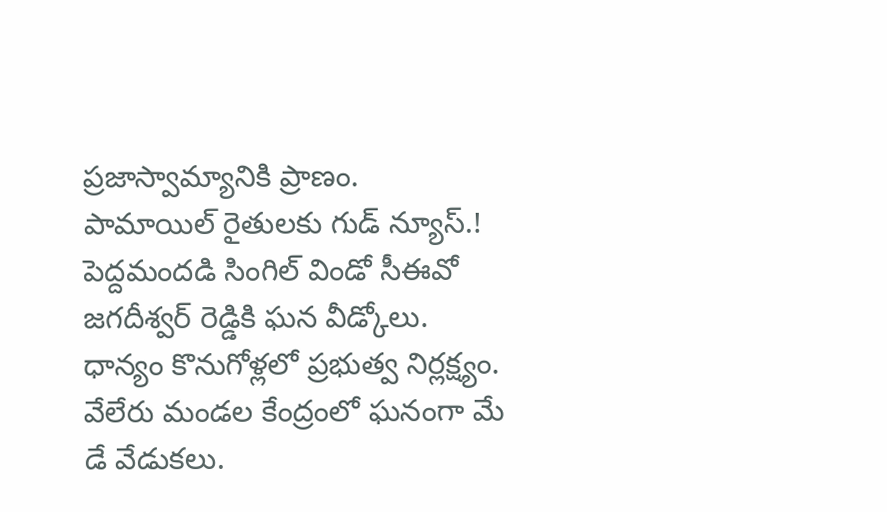ప్రజాస్వామ్యానికి ప్రాణం.
పామాయిల్ రైతులకు గుడ్ న్యూస్.!
పెద్దమందడి సింగిల్ విండో సీఈవో జగదీశ్వర్ రెడ్డికి ఘన వీడ్కోలు.
ధాన్యం కొనుగోళ్లలో ప్రభుత్వ నిర్లక్ష్యం.
వేలేరు మండల కేంద్రంలో ఘనంగా మే డే వేడుకలు.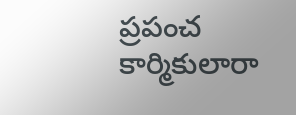ప్రపంచ కార్మికులారా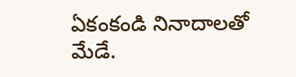ఏకంకండి నినాదాలతో మేడే.